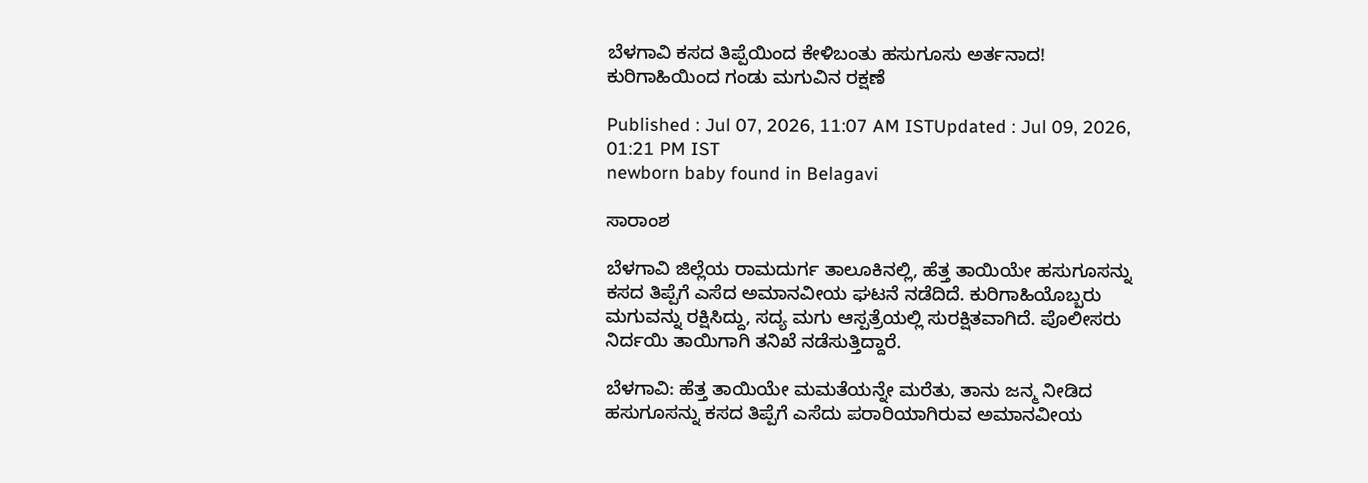ಬೆಳಗಾವಿ ಕಸದ ತಿಪ್ಪೆಯಿಂದ ಕೇಳಿಬಂತು ಹಸುಗೂಸು ಅರ್ತನಾದ! ಕುರಿಗಾಹಿಯಿಂದ ಗಂಡು ಮಗುವಿನ ರಕ್ಷಣೆ

Published : Jul 07, 2026, 11:07 AM ISTUpdated : Jul 09, 2026, 01:21 PM IST
newborn baby found in Belagavi

ಸಾರಾಂಶ

ಬೆಳಗಾವಿ ಜಿಲ್ಲೆಯ ರಾಮದುರ್ಗ ತಾಲೂಕಿನಲ್ಲಿ, ಹೆತ್ತ ತಾಯಿಯೇ ಹಸುಗೂಸನ್ನು ಕಸದ ತಿಪ್ಪೆಗೆ ಎಸೆದ ಅಮಾನವೀಯ ಘಟನೆ ನಡೆದಿದೆ. ಕುರಿಗಾಹಿಯೊಬ್ಬರು ಮಗುವನ್ನು ರಕ್ಷಿಸಿದ್ದು, ಸದ್ಯ ಮಗು ಆಸ್ಪತ್ರೆಯಲ್ಲಿ ಸುರಕ್ಷಿತವಾಗಿದೆ. ಪೊಲೀಸರು ನಿರ್ದಯಿ ತಾಯಿಗಾಗಿ ತನಿಖೆ ನಡೆಸುತ್ತಿದ್ದಾರೆ.

ಬೆಳಗಾವಿ: ಹೆತ್ತ ತಾಯಿಯೇ ಮಮತೆಯನ್ನೇ ಮರೆತು, ತಾನು ಜನ್ಮ ನೀಡಿದ ಹಸುಗೂಸನ್ನು ಕಸದ ತಿಪ್ಪೆಗೆ ಎಸೆದು ಪರಾರಿಯಾಗಿರುವ ಅಮಾನವೀಯ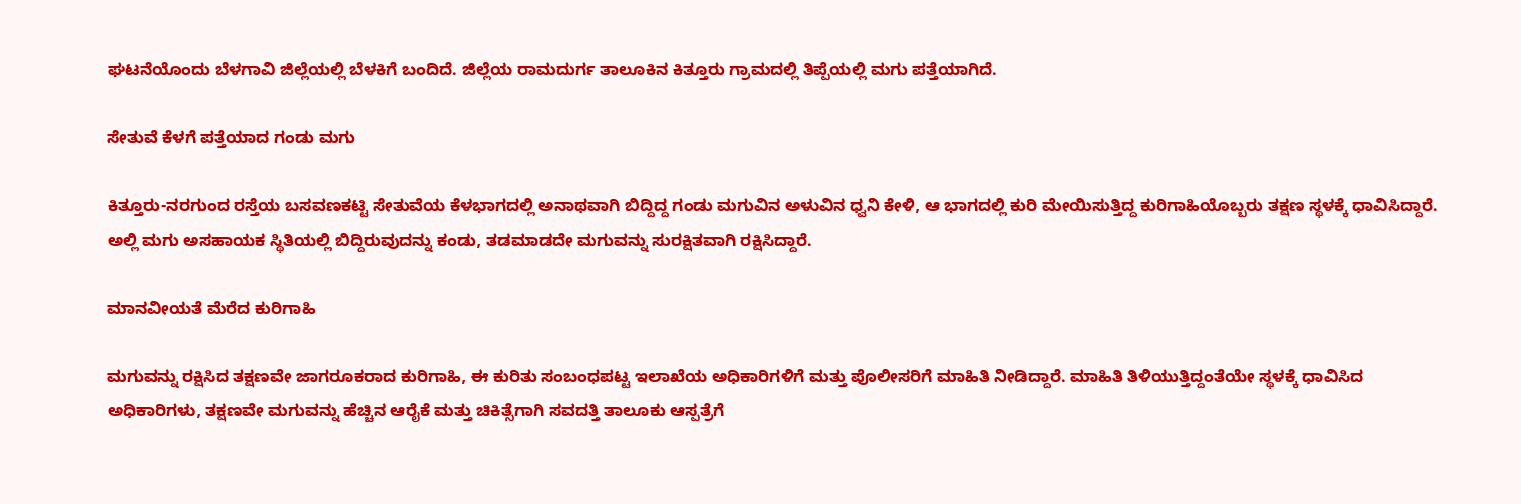ಘಟನೆಯೊಂದು ಬೆಳಗಾವಿ ಜಿಲ್ಲೆಯಲ್ಲಿ ಬೆಳಕಿಗೆ ಬಂದಿದೆ. ಜಿಲ್ಲೆಯ ರಾಮದುರ್ಗ ತಾಲೂಕಿನ ಕಿತ್ತೂರು ಗ್ರಾಮದಲ್ಲಿ ತಿಪ್ಪೆಯಲ್ಲಿ ಮಗು ಪತ್ತೆಯಾಗಿದೆ.

ಸೇತುವೆ ಕೆಳಗೆ ಪತ್ತೆಯಾದ ಗಂಡು ಮಗು

ಕಿತ್ತೂರು-ನರಗುಂದ ರಸ್ತೆಯ ಬಸವಣಕಟ್ಟಿ ಸೇತುವೆಯ ಕೆಳಭಾಗದಲ್ಲಿ ಅನಾಥವಾಗಿ ಬಿದ್ದಿದ್ದ ಗಂಡು ಮಗುವಿನ ಅಳುವಿನ ಧ್ವನಿ ಕೇಳಿ, ಆ ಭಾಗದಲ್ಲಿ ಕುರಿ ಮೇಯಿಸುತ್ತಿದ್ದ ಕುರಿಗಾಹಿಯೊಬ್ಬರು ತಕ್ಷಣ ಸ್ಥಳಕ್ಕೆ ಧಾವಿಸಿದ್ದಾರೆ. ಅಲ್ಲಿ ಮಗು ಅಸಹಾಯಕ ಸ್ಥಿತಿಯಲ್ಲಿ ಬಿದ್ದಿರುವುದನ್ನು ಕಂಡು, ತಡಮಾಡದೇ ಮಗುವನ್ನು ಸುರಕ್ಷಿತವಾಗಿ ರಕ್ಷಿಸಿದ್ದಾರೆ.

ಮಾನವೀಯತೆ ಮೆರೆದ ಕುರಿಗಾಹಿ

ಮಗುವನ್ನು ರಕ್ಷಿಸಿದ ತಕ್ಷಣವೇ ಜಾಗರೂಕರಾದ ಕುರಿಗಾಹಿ, ಈ ಕುರಿತು ಸಂಬಂಧಪಟ್ಟ ಇಲಾಖೆಯ ಅಧಿಕಾರಿಗಳಿಗೆ ಮತ್ತು ಪೊಲೀಸರಿಗೆ ಮಾಹಿತಿ ನೀಡಿದ್ದಾರೆ. ಮಾಹಿತಿ ತಿಳಿಯುತ್ತಿದ್ದಂತೆಯೇ ಸ್ಥಳಕ್ಕೆ ಧಾವಿಸಿದ ಅಧಿಕಾರಿಗಳು, ತಕ್ಷಣವೇ ಮಗುವನ್ನು ಹೆಚ್ಚಿನ ಆರೈಕೆ ಮತ್ತು ಚಿಕಿತ್ಸೆಗಾಗಿ ಸವದತ್ತಿ ತಾಲೂಕು ಆಸ್ಪತ್ರೆಗೆ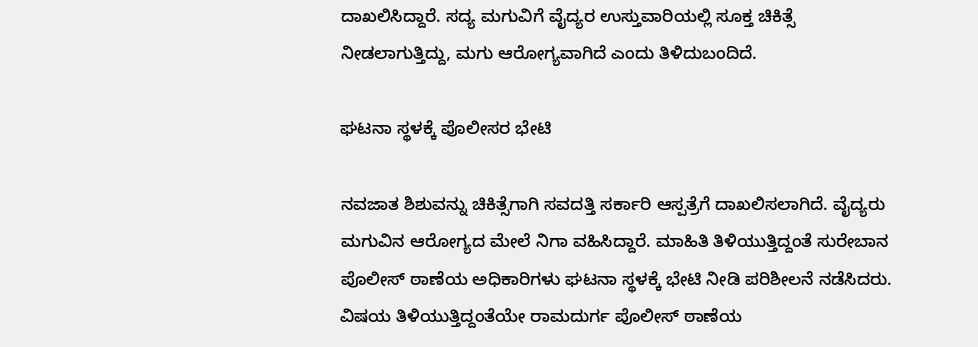ದಾಖಲಿಸಿದ್ದಾರೆ. ಸದ್ಯ ಮಗುವಿಗೆ ವೈದ್ಯರ ಉಸ್ತುವಾರಿಯಲ್ಲಿ ಸೂಕ್ತ ಚಿಕಿತ್ಸೆ ನೀಡಲಾಗುತ್ತಿದ್ದು, ಮಗು ಆರೋಗ್ಯವಾಗಿದೆ ಎಂದು ತಿಳಿದುಬಂದಿದೆ.

ಘಟನಾ ಸ್ಥಳಕ್ಕೆ ಪೊಲೀಸರ ಭೇಟಿ

ನವಜಾತ ಶಿಶುವನ್ನು ಚಿಕಿತ್ಸೆಗಾಗಿ ಸವದತ್ತಿ ಸರ್ಕಾರಿ ಆಸ್ಪತ್ರೆಗೆ ದಾಖಲಿಸಲಾಗಿದೆ. ವೈದ್ಯರು ಮಗುವಿನ ಆರೋಗ್ಯದ ಮೇಲೆ ನಿಗಾ ವಹಿಸಿದ್ದಾರೆ. ಮಾಹಿತಿ ತಿಳಿಯುತ್ತಿದ್ದಂತೆ ಸುರೇಬಾನ ಪೊಲೀಸ್ ಠಾಣೆಯ ಅಧಿಕಾರಿಗಳು ಘಟನಾ ಸ್ಥಳಕ್ಕೆ ಭೇಟಿ ನೀಡಿ ಪರಿಶೀಲನೆ ನಡೆಸಿದರು. ವಿಷಯ ತಿಳಿಯುತ್ತಿದ್ದಂತೆಯೇ ರಾಮದುರ್ಗ ಪೊಲೀಸ್ ಠಾಣೆಯ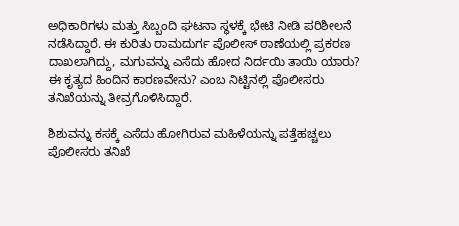ಅಧಿಕಾರಿಗಳು ಮತ್ತು ಸಿಬ್ಬಂದಿ ಘಟನಾ ಸ್ಥಳಕ್ಕೆ ಭೇಟಿ ನೀಡಿ ಪರಿಶೀಲನೆ ನಡೆಸಿದ್ದಾರೆ. ಈ ಕುರಿತು ರಾಮದುರ್ಗ ಪೊಲೀಸ್ ಠಾಣೆಯಲ್ಲಿ ಪ್ರಕರಣ ದಾಖಲಾಗಿದ್ದು, ಮಗುವನ್ನು ಎಸೆದು ಹೋದ ನಿರ್ದಯಿ ತಾಯಿ ಯಾರು? ಈ ಕೃತ್ಯದ ಹಿಂದಿನ ಕಾರಣವೇನು? ಎಂಬ ನಿಟ್ಟಿನಲ್ಲಿ ಪೊಲೀಸರು ತನಿಖೆಯನ್ನು ತೀವ್ರಗೊಳಿಸಿದ್ದಾರೆ.

ಶಿಶುವನ್ನು ಕಸಕ್ಕೆ ಎಸೆದು ಹೋಗಿರುವ ಮಹಿಳೆಯನ್ನು ಪತ್ತೆಹಚ್ಚಲು ಪೊಲೀಸರು ತನಿಖೆ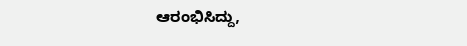ಆರಂಭಿಸಿದ್ದು,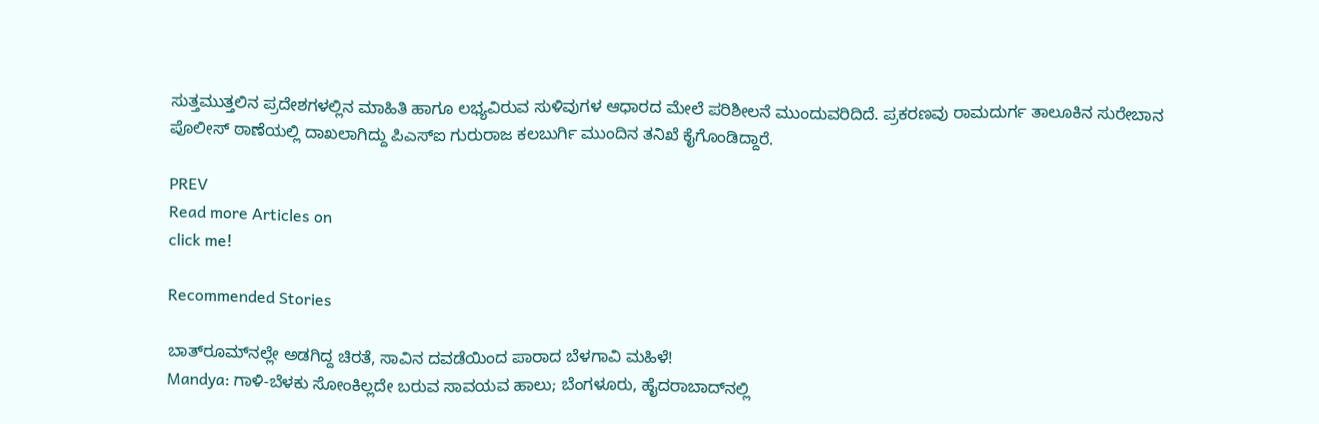ಸುತ್ತಮುತ್ತಲಿನ ಪ್ರದೇಶಗಳಲ್ಲಿನ ಮಾಹಿತಿ ಹಾಗೂ ಲಭ್ಯವಿರುವ ಸುಳಿವುಗಳ ಆಧಾರದ ಮೇಲೆ ಪರಿಶೀಲನೆ ಮುಂದುವರಿದಿದೆ. ಪ್ರಕರಣವು ರಾಮದುರ್ಗ ತಾಲೂಕಿನ ಸುರೇಬಾನ ಪೊಲೀಸ್ ಠಾಣೆಯಲ್ಲಿ ದಾಖಲಾಗಿದ್ದು ಪಿಎಸ್‌ಐ ಗುರುರಾಜ ಕಲಬುರ್ಗಿ ಮುಂದಿನ ತನಿಖೆ ಕೈಗೊಂಡಿದ್ದಾರೆ.

PREV
Read more Articles on
click me!

Recommended Stories

ಬಾತ್‌ರೂಮ್‌ನಲ್ಲೇ ಅಡಗಿದ್ದ ಚಿರತೆ, ಸಾವಿನ ದವಡೆಯಿಂದ ಪಾರಾದ ಬೆಳಗಾವಿ ಮಹಿಳೆ!
Mandya: ಗಾಳಿ-ಬೆಳಕು ಸೋಂಕಿಲ್ಲದೇ ಬರುವ ಸಾವಯವ ಹಾಲು; ಬೆಂಗಳೂರು, ಹೈದರಾಬಾದ್‌ನಲ್ಲಿ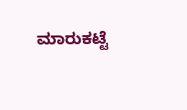ಮಾರುಕಟ್ಟೆ